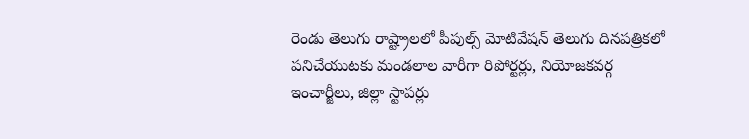రెండు తెలుగు రాష్ట్రాలలో పీపుల్స్ మోటివేషన్ తెలుగు దినపత్రికలో పనిచేయుటకు మండలాల వారీగా రిపోర్టర్లు, నియోజకవర్గ ఇంచార్జీలు, జిల్లా స్టాపర్లు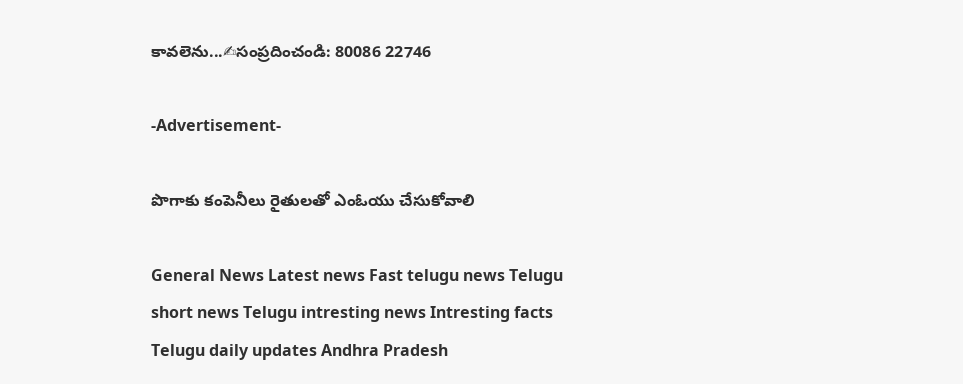కావలెను...✍సంప్రదించండి: 80086 22746

-Advertisement-

పొగాకు కంపెనీలు రైతులతో ఎంఓయు చేసుకోవాలి

General News Latest news Fast telugu news Telugu short news Telugu intresting news Intresting facts Telugu daily updates Andhra Pradesh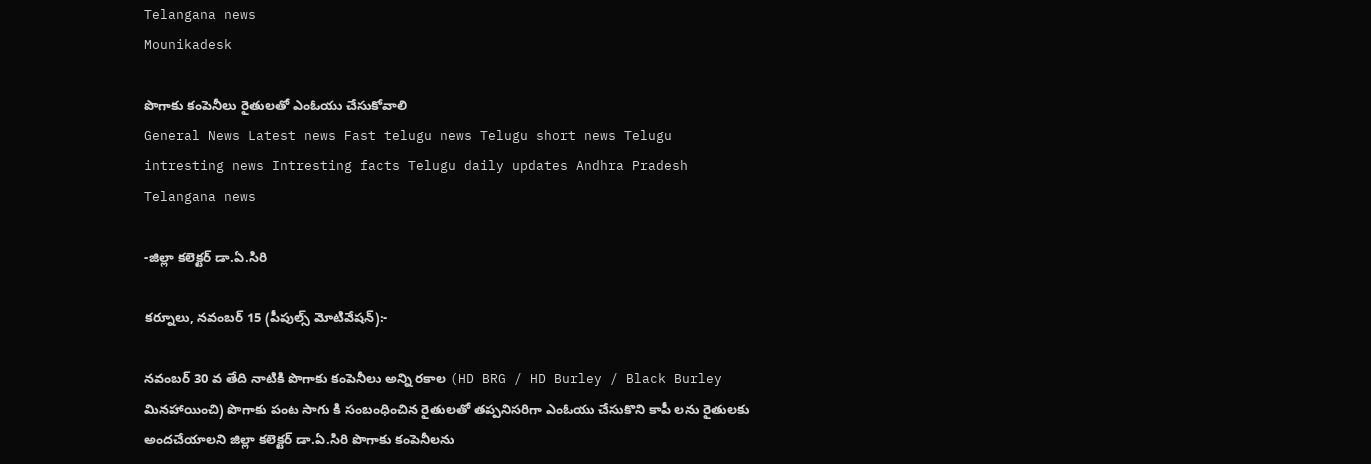Telangana news
Mounikadesk

పొగాకు కంపెనీలు రైతులతో ఎంఓయు చేసుకోవాలి
General News Latest news Fast telugu news Telugu short news Telugu intresting news Intresting facts Telugu daily updates Andhra Pradesh Telangana news

-జిల్లా కలెక్టర్ డా.ఏ.సిరి

కర్నూలు, నవంబర్ 15 (పీపుల్స్ మోటివేషన్):-

నవంబర్ 30 వ తేది నాటికి పొగాకు కంపెనీలు అన్ని రకాల (HD BRG / HD Burley / Black Burley మినహాయించి) పొగాకు పంట సాగు కి సంబంధించిన రైతులతో తప్పనిసరిగా ఎంఓయు చేసుకొని కాపీ లను రైతులకు అందచేయాలని జిల్లా కలెక్టర్ డా.ఏ.సిరి పొగాకు కంపెనీలను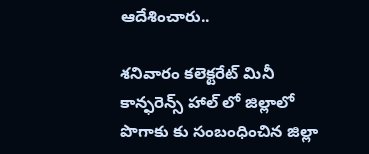ఆదేశించారు..

శనివారం కలెక్టరేట్ మినీ కాన్ఫరెన్స్ హాల్ లో జిల్లాలో పొగాకు కు సంబంధించిన జిల్లా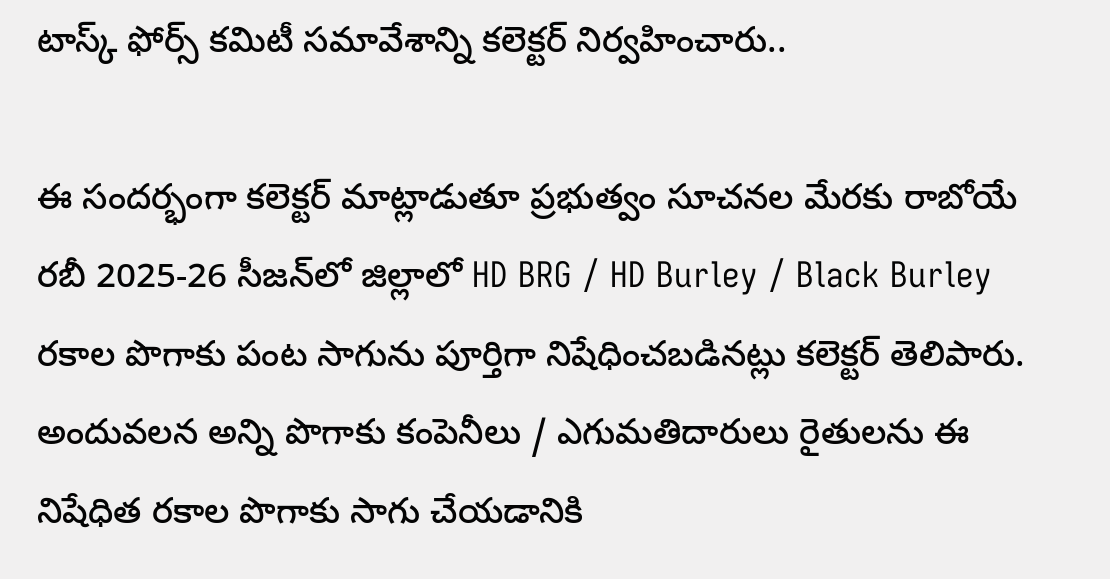టాస్క్ ఫోర్స్ కమిటీ సమావేశాన్ని కలెక్టర్ నిర్వహించారు..

ఈ సందర్భంగా కలెక్టర్ మాట్లాడుతూ ప్రభుత్వం సూచనల మేరకు రాబోయే రబీ 2025-26 సీజన్‌లో జిల్లాలో HD BRG / HD Burley / Black Burley రకాల పొగాకు పంట సాగును పూర్తిగా నిషేధించబడినట్లు కలెక్టర్ తెలిపారు. అందువలన అన్ని పొగాకు కంపెనీలు / ఎగుమతిదారులు రైతులను ఈ నిషేధిత రకాల పొగాకు సాగు చేయడానికి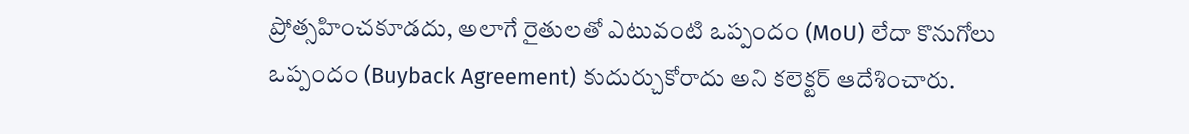ప్రోత్సహించకూడదు, అలాగే రైతులతో ఎటువంటి ఒప్పందం (MoU) లేదా కొనుగోలు ఒప్పందం (Buyback Agreement) కుదుర్చుకోరాదు అని కలెక్టర్ ఆదేశించారు.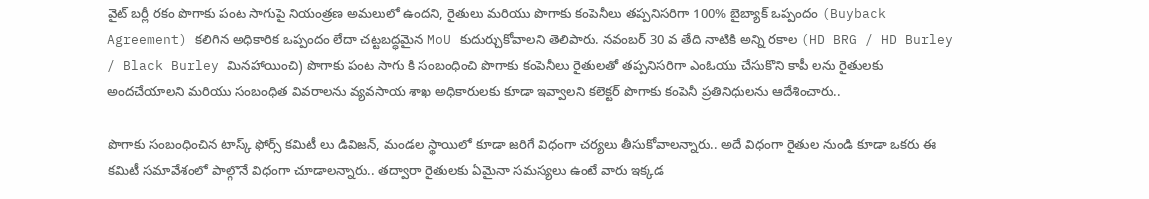వైట్ బర్లీ రకం పొగాకు పంట సాగుపై నియంత్రణ అమలులో ఉందని, రైతులు మరియు పొగాకు కంపెనీలు తప్పనిసరిగా 100% బైబ్యాక్ ఒప్పందం (Buyback Agreement) కలిగిన అధికారిక ఒప్పందం లేదా చట్టబద్ధమైన MoU కుదుర్చుకోవాలని తెలిపారు. నవంబర్ 30 వ తేది నాటికి అన్ని రకాల (HD BRG / HD Burley / Black Burley మినహాయించి) పొగాకు పంట సాగు కి సంబంధించి పొగాకు కంపెనీలు రైతులతో తప్పనిసరిగా ఎంఓయు చేసుకొని కాపీ లను రైతులకు అందచేయాలని మరియు సంబంధిత వివరాలను వ్యవసాయ శాఖ అధికారులకు కూడా ఇవ్వాలని కలెక్టర్ పొగాకు కంపెనీ ప్రతినిధులను ఆదేశించారు..

పొగాకు సంబంధించిన టాస్క్ ఫోర్స్ కమిటీ లు డివిజన్, మండల స్థాయిలో కూడా జరిగే విధంగా చర్యలు తీసుకోవాలన్నారు.. అదే విధంగా రైతుల నుండి కూడా ఒకరు ఈ కమిటీ సమావేశంలో పాల్గొనే విధంగా చూడాలన్నారు.. తద్వారా రైతులకు ఏమైనా సమస్యలు ఉంటే వారు ఇక్కడ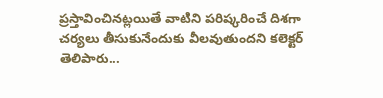ప్రస్తావించినట్లయితే వాటిని పరిష్కరించే దిశగా చర్యలు తీసుకునేందుకు వీలవుతుందని కలెక్టర్ తెలిపారు...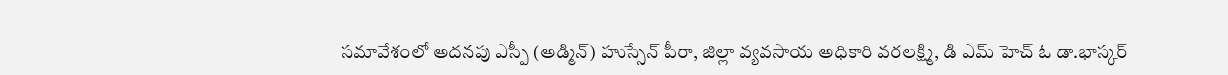సమావేశంలో అదనపు ఎస్పీ (అడ్మిన్) హుస్సేన్ పీరా, జిల్లా వ్యవసాయ అధికారి వరలక్ష్మి, డి ఎమ్ హెచ్ ఓ డా.భాస్కర్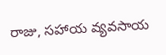రాజు, సహాయ వ్యవసాయ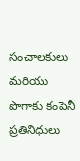సంచాలకులు మరియు పొగాకు కంపెనీ ప్రతినిధులు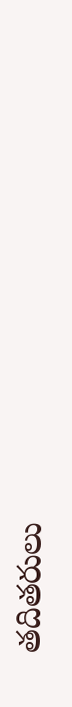తదితరులు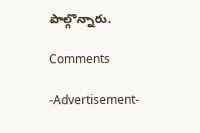పాల్గొన్నారు.

Comments

-Advertisement-